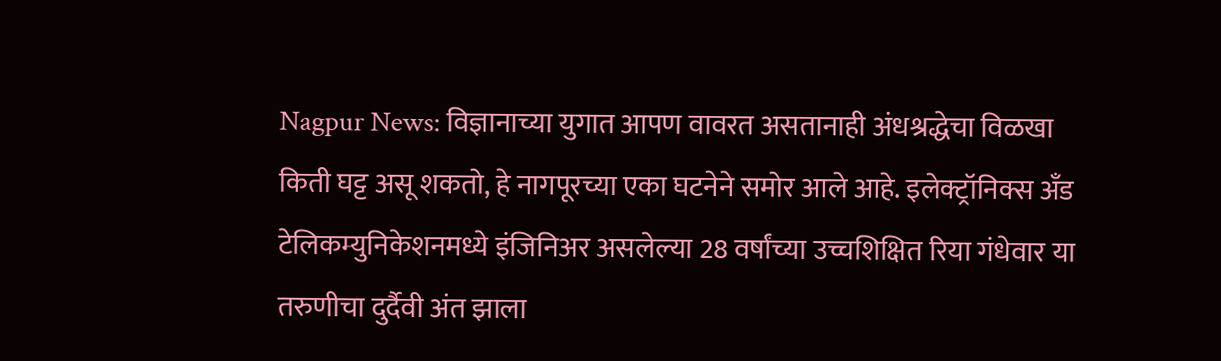Nagpur News: विज्ञानाच्या युगात आपण वावरत असतानाही अंधश्रद्धेचा विळखा किती घट्ट असू शकतो, हे नागपूरच्या एका घटनेने समोर आले आहे. इलेक्ट्रॉनिक्स अँड टेलिकम्युनिकेशनमध्ये इंजिनिअर असलेल्या 28 वर्षांच्या उच्चशिक्षित रिया गंधेवार या तरुणीचा दुर्दैवी अंत झाला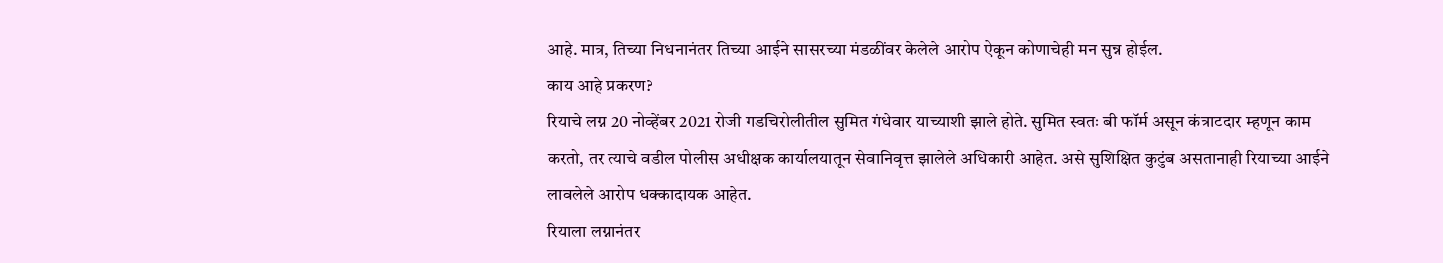आहे. मात्र, तिच्या निधनानंतर तिच्या आईने सासरच्या मंडळींवर केलेले आरोप ऐकून कोणाचेही मन सुन्न होईल.
काय आहे प्रकरण?
रियाचे लग्न 20 नोव्हेंबर 2021 रोजी गडचिरोलीतील सुमित गंधेवार याच्याशी झाले होते. सुमित स्वतः बी फॉर्म असून कंत्राटदार म्हणून काम करतो, तर त्याचे वडील पोलीस अधीक्षक कार्यालयातून सेवानिवृत्त झालेले अधिकारी आहेत. असे सुशिक्षित कुटुंब असतानाही रियाच्या आईने लावलेले आरोप धक्कादायक आहेत.
रियाला लग्नानंतर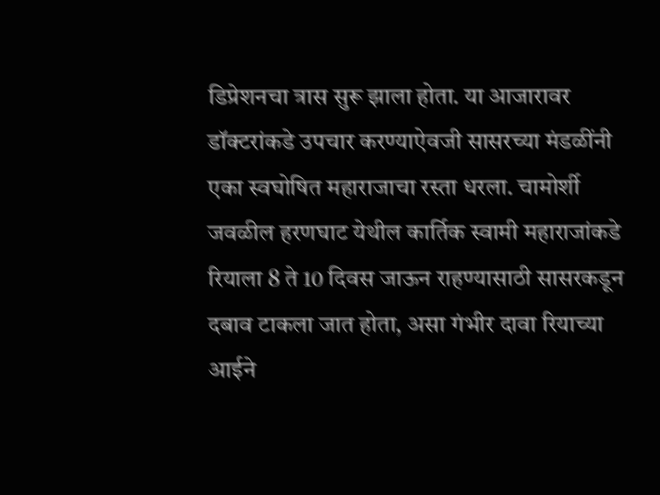डिप्रेशनचा त्रास सुरू झाला होता. या आजारावर डॉक्टरांकडे उपचार करण्याऐवजी सासरच्या मंडळींनी एका स्वघोषित महाराजाचा रस्ता धरला. चामोर्शी जवळील हरणघाट येथील कार्तिक स्वामी महाराजांकडे रियाला 8 ते 10 दिवस जाऊन राहण्यासाठी सासरकडून दबाव टाकला जात होता, असा गंभीर दावा रियाच्या आईने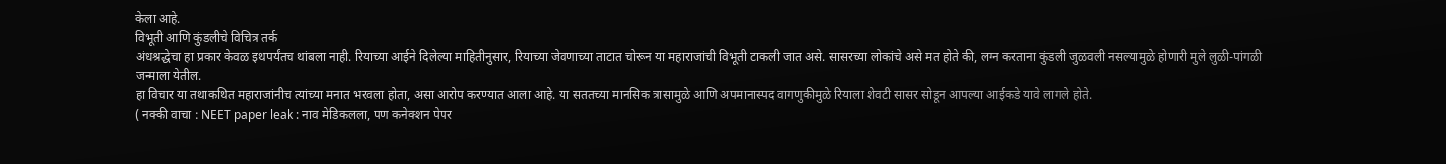केला आहे.
विभूती आणि कुंडलीचे विचित्र तर्क
अंधश्रद्धेचा हा प्रकार केवळ इथपर्यंतच थांबला नाही. रियाच्या आईने दिलेल्या माहितीनुसार, रियाच्या जेवणाच्या ताटात चोरून या महाराजांची विभूती टाकली जात असे. सासरच्या लोकांचे असे मत होते की, लग्न करताना कुंडली जुळवली नसल्यामुळे होणारी मुले लुळी-पांगळी जन्माला येतील.
हा विचार या तथाकथित महाराजांनीच त्यांच्या मनात भरवला होता, असा आरोप करण्यात आला आहे. या सततच्या मानसिक त्रासामुळे आणि अपमानास्पद वागणुकीमुळे रियाला शेवटी सासर सोडून आपल्या आईकडे यावे लागले होते.
( नक्की वाचा : NEET paper leak : नाव मेडिकलला, पण कनेक्शन पेपर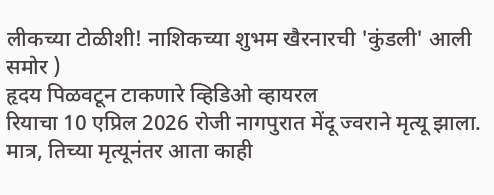लीकच्या टोळीशी! नाशिकच्या शुभम खैरनारची 'कुंडली' आली समोर )
हृदय पिळवटून टाकणारे व्हिडिओ व्हायरल
रियाचा 10 एप्रिल 2026 रोजी नागपुरात मेंदू ज्वराने मृत्यू झाला. मात्र, तिच्या मृत्यूनंतर आता काही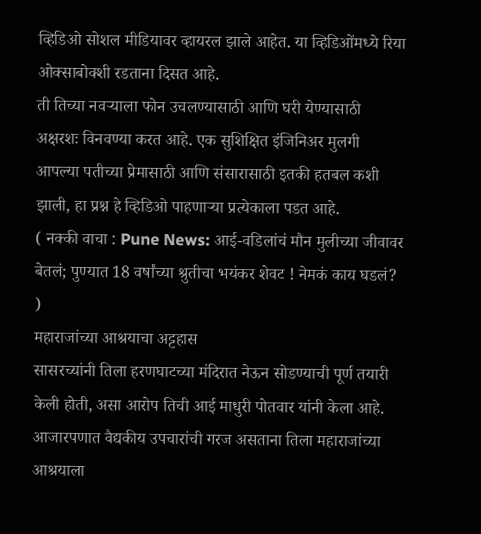व्हिडिओ सोशल मीडियावर व्हायरल झाले आहेत. या व्हिडिओंमध्ये रिया ओक्साबोक्शी रडताना दिसत आहे.
ती तिच्या नवऱ्याला फोन उचलण्यासाठी आणि घरी येण्यासाठी अक्षरशः विनवण्या करत आहे. एक सुशिक्षित इंजिनिअर मुलगी आपल्या पतीच्या प्रेमासाठी आणि संसारासाठी इतकी हतबल कशी झाली, हा प्रश्न हे व्हिडिओ पाहणाऱ्या प्रत्येकाला पडत आहे.
( नक्की वाचा : Pune News: आई-वडिलांचं मौन मुलीच्या जीवावर बेतलं; पुण्यात 18 वर्षांच्या श्रुतीचा भयंकर शेवट ! नेमकं काय घडलं? )
महाराजांच्या आश्रयाचा अट्टहास
सासरच्यांनी तिला हरणघाटच्या मंदिरात नेऊन सोडण्याची पूर्ण तयारी केली होती, असा आरोप तिची आई माधुरी पोतवार यांनी केला आहे. आजारपणात वैद्यकीय उपचारांची गरज असताना तिला महाराजांच्या आश्रयाला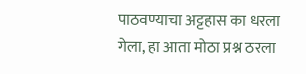पाठवण्याचा अट्टहास का धरला गेला, हा आता मोठा प्रश्न ठरला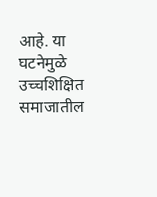आहे. या घटनेमुळे उच्चशिक्षित समाजातील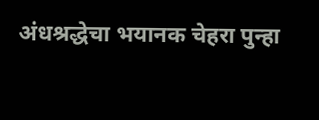अंधश्रद्धेचा भयानक चेहरा पुन्हा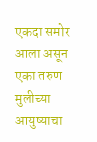एकदा समोर आला असून एका तरुण मुलीच्या आयुष्याचा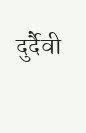दुर्दैवी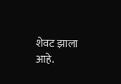शेवट झाला आहे.